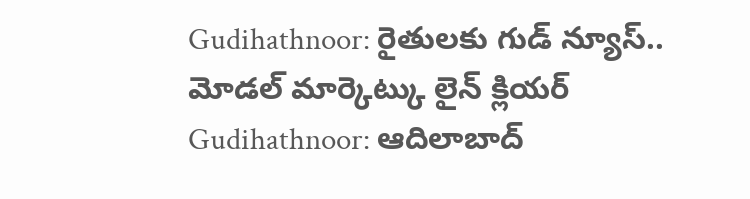Gudihathnoor: రైతులకు గుడ్ న్యూస్.. మోడల్ మార్కెట్కు లైన్ క్లియర్
Gudihathnoor: ఆదిలాబాద్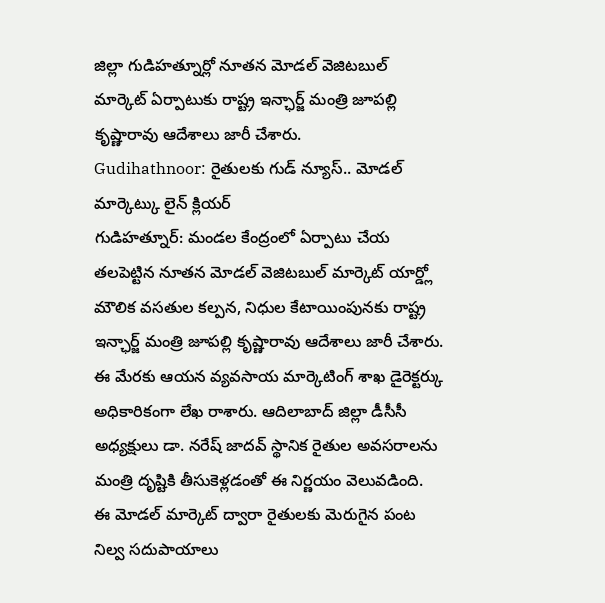జిల్లా గుడిహత్నూర్లో నూతన మోడల్ వెజిటబుల్ మార్కెట్ ఏర్పాటుకు రాష్ట్ర ఇన్ఛార్జ్ మంత్రి జూపల్లి కృష్ణారావు ఆదేశాలు జారీ చేశారు.
Gudihathnoor: రైతులకు గుడ్ న్యూస్.. మోడల్ మార్కెట్కు లైన్ క్లియర్
గుడిహత్నూర్: మండల కేంద్రంలో ఏర్పాటు చేయ తలపెట్టిన నూతన మోడల్ వెజిటబుల్ మార్కెట్ యార్డ్లో మౌలిక వసతుల కల్పన, నిధుల కేటాయింపునకు రాష్ట్ర ఇన్ఛార్జ్ మంత్రి జూపల్లి కృష్ణారావు ఆదేశాలు జారీ చేశారు. ఈ మేరకు ఆయన వ్యవసాయ మార్కెటింగ్ శాఖ డైరెక్టర్కు అధికారికంగా లేఖ రాశారు. ఆదిలాబాద్ జిల్లా డీసీసీ అధ్యక్షులు డా. నరేష్ జాదవ్ స్థానిక రైతుల అవసరాలను మంత్రి దృష్టికి తీసుకెళ్లడంతో ఈ నిర్ణయం వెలువడింది.
ఈ మోడల్ మార్కెట్ ద్వారా రైతులకు మెరుగైన పంట నిల్వ సదుపాయాలు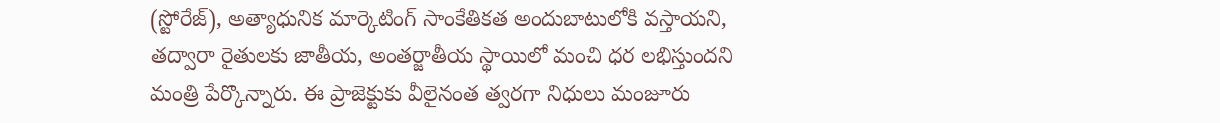(స్టోరేజ్), అత్యాధునిక మార్కెటింగ్ సాంకేతికత అందుబాటులోకి వస్తాయని, తద్వారా రైతులకు జాతీయ, అంతర్జాతీయ స్థాయిలో మంచి ధర లభిస్తుందని మంత్రి పేర్కొన్నారు. ఈ ప్రాజెక్టుకు వీలైనంత త్వరగా నిధులు మంజూరు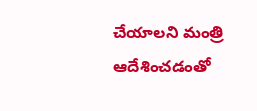చేయాలని మంత్రి ఆదేశించడంతో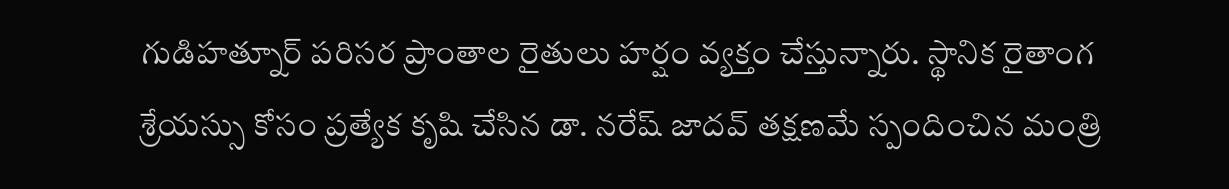గుడిహత్నూర్ పరిసర ప్రాంతాల రైతులు హర్షం వ్యక్తం చేస్తున్నారు. స్థానిక రైతాంగ శ్రేయస్సు కోసం ప్రత్యేక కృషి చేసిన డా. నరేష్ జాదవ్ తక్షణమే స్పందించిన మంత్రి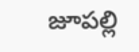జూపల్లి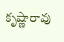కృష్ణారావు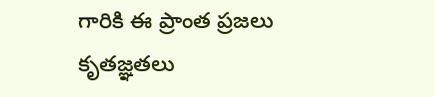గారికి ఈ ప్రాంత ప్రజలు కృతజ్ఞతలు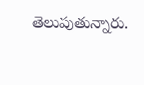తెలుపుతున్నారు.